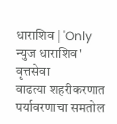धाराशिव | 'Only न्युज धाराशिव' वृत्तसेवा
वाढत्या शहरीकरणात पर्यावरणाचा समतोल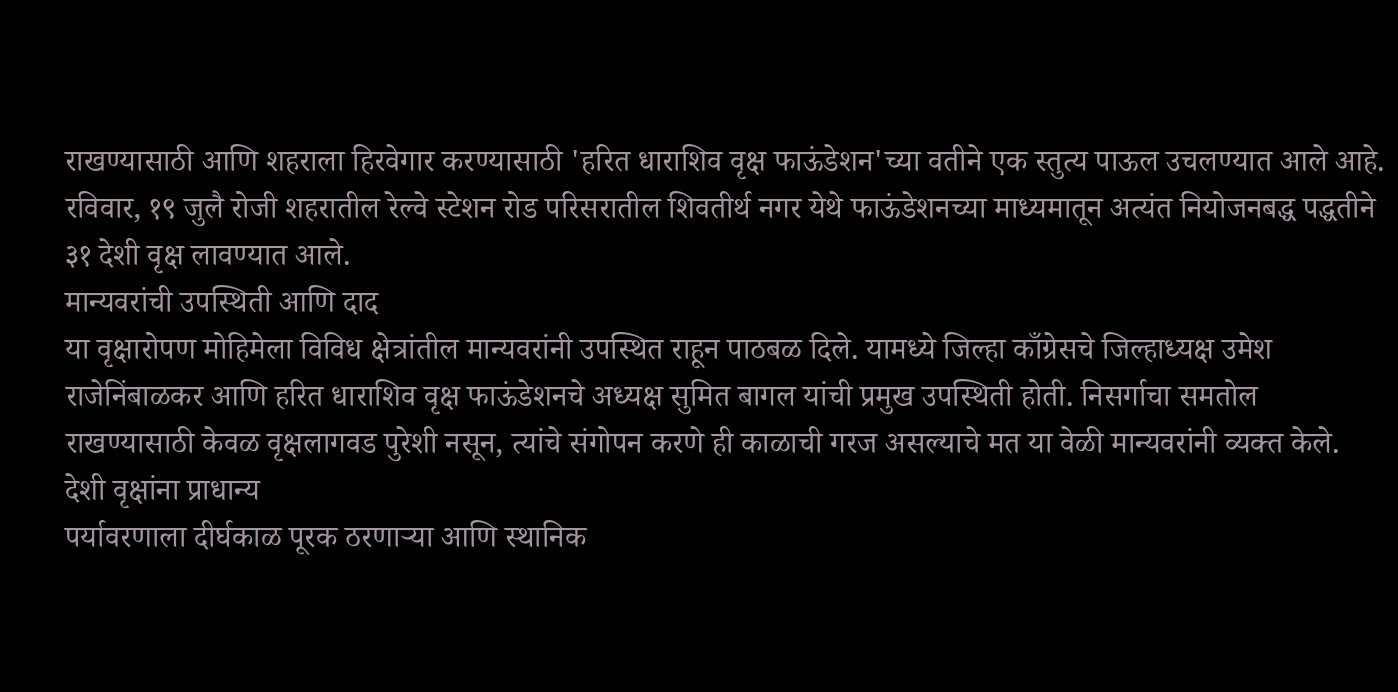राखण्यासाठी आणि शहराला हिरवेगार करण्यासाठी 'हरित धाराशिव वृक्ष फाऊंडेशन'च्या वतीने एक स्तुत्य पाऊल उचलण्यात आले आहे. रविवार, १९ जुलै रोजी शहरातील रेल्वे स्टेशन रोड परिसरातील शिवतीर्थ नगर येथे फाऊंडेशनच्या माध्यमातून अत्यंत नियोजनबद्ध पद्धतीने ३१ देशी वृक्ष लावण्यात आले.
मान्यवरांची उपस्थिती आणि दाद
या वृक्षारोपण मोहिमेला विविध क्षेत्रांतील मान्यवरांनी उपस्थित राहून पाठबळ दिले. यामध्ये जिल्हा काँग्रेसचे जिल्हाध्यक्ष उमेश राजेनिंबाळकर आणि हरित धाराशिव वृक्ष फाऊंडेशनचे अध्यक्ष सुमित बागल यांची प्रमुख उपस्थिती होती. निसर्गाचा समतोल राखण्यासाठी केवळ वृक्षलागवड पुरेशी नसून, त्यांचे संगोपन करणे ही काळाची गरज असल्याचे मत या वेळी मान्यवरांनी व्यक्त केले.
देशी वृक्षांना प्राधान्य
पर्यावरणाला दीर्घकाळ पूरक ठरणाऱ्या आणि स्थानिक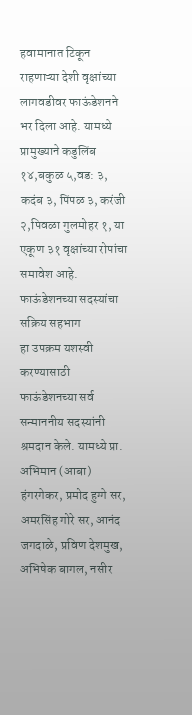हवामानात टिकून राहणाऱ्या देशी वृक्षांच्या लागवडीवर फाऊंडेशनने भर दिला आहे. यामध्ये प्रामुख्याने कडुलिंब १४,बकुळ ५,वड: ३, कदंब ३, पिंपळ ३, करंजी २,पिवळा गुलमोहर १, या एकूण ३१ वृक्षांच्या रोपांचा समावेश आहे.
फाऊंडेशनच्या सदस्यांचा सक्रिय सहभाग
हा उपक्रम यशस्वी करण्यासाठी फाऊंडेशनच्या सर्व सन्माननीय सदस्यांनी श्रमदान केले. यामध्ये प्रा. अभिमान (आबा) हंगरगेकर, प्रमोद हुग्गे सर, अमरसिंह गोरे सर, आनंद जगदाळे, प्रविण देशमुख, अभिषेक बागल, नसीर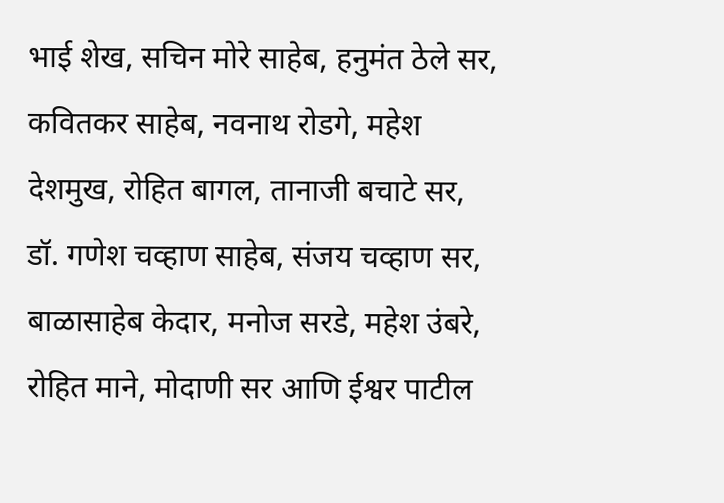भाई शेख, सचिन मोरे साहेब, हनुमंत ठेले सर, कवितकर साहेब, नवनाथ रोडगे, महेश देशमुख, रोहित बागल, तानाजी बचाटे सर, डॉ. गणेश चव्हाण साहेब, संजय चव्हाण सर, बाळासाहेब केदार, मनोज सरडे, महेश उंबरे, रोहित माने, मोदाणी सर आणि ईश्वर पाटील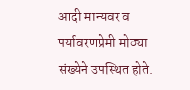आदी मान्यवर व पर्यावरणप्रेमी मोठ्या संख्येने उपस्थित होते.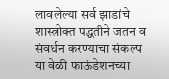लावलेल्या सर्व झाडांचे शास्त्रोक्त पद्धतीने जतन व संवर्धन करण्याचा संकल्प या वेळी फाऊंडेशनच्या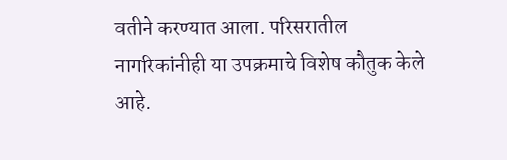वतीने करण्यात आला. परिसरातील नागरिकांनीही या उपक्रमाचे विशेष कौतुक केले आहे.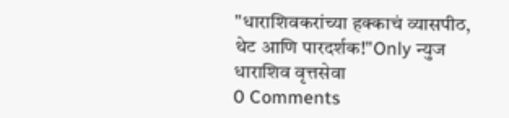"धाराशिवकरांच्या हक्काचं व्यासपीठ, थेट आणि पारदर्शक!"Only न्युज धाराशिव वृत्तसेवा
0 Comments